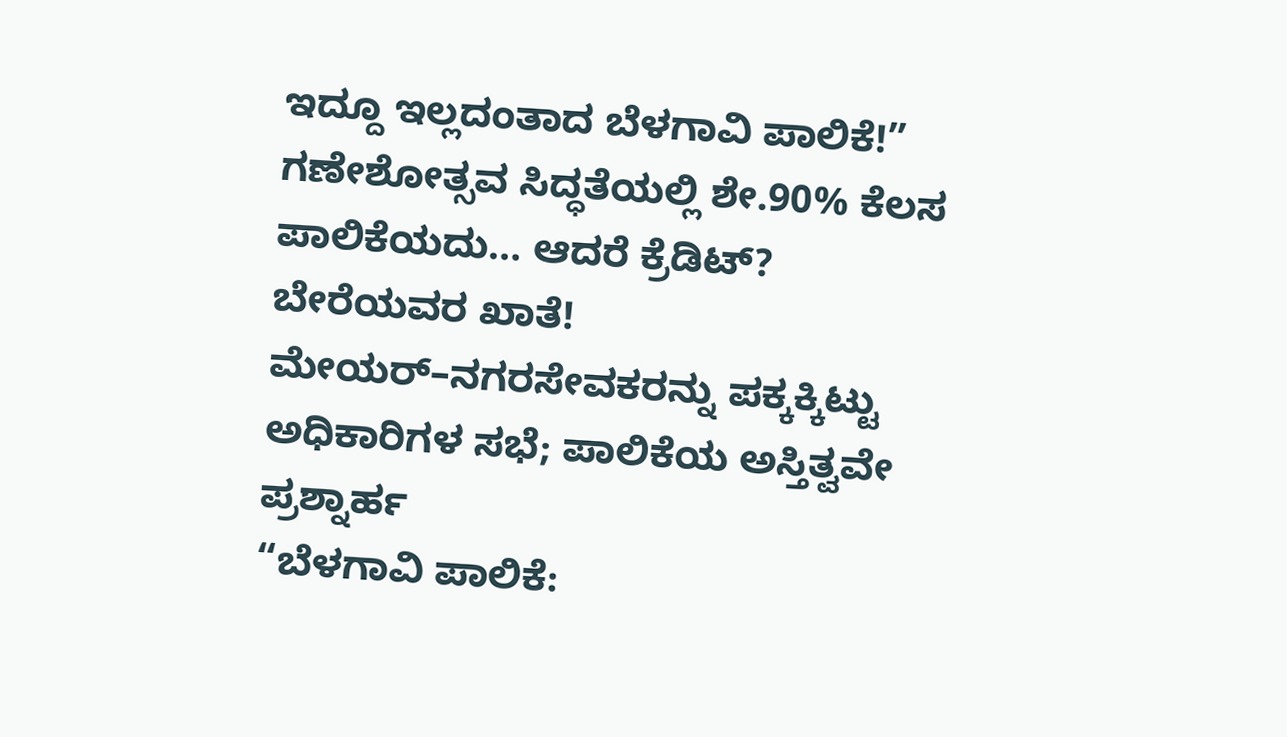ಇದ್ದೂ ಇಲ್ಲದಂತಾದ ಬೆಳಗಾವಿ ಪಾಲಿಕೆ!”
ಗಣೇಶೋತ್ಸವ ಸಿದ್ಧತೆಯಲ್ಲಿ ಶೇ.90% ಕೆಲಸ ಪಾಲಿಕೆಯದು… ಆದರೆ ಕ್ರೆಡಿಟ್? ಬೇರೆಯವರ ಖಾತೆ!
ಮೇಯರ್–ನಗರಸೇವಕರನ್ನು ಪಕ್ಕಕ್ಕಿಟ್ಟು ಅಧಿಕಾರಿಗಳ ಸಭೆ; ಪಾಲಿಕೆಯ ಅಸ್ತಿತ್ವವೇ ಪ್ರಶ್ನಾರ್ಹ
“ಬೆಳಗಾವಿ ಪಾಲಿಕೆ: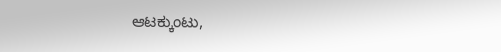ಆಟಕ್ಕುಂಟು,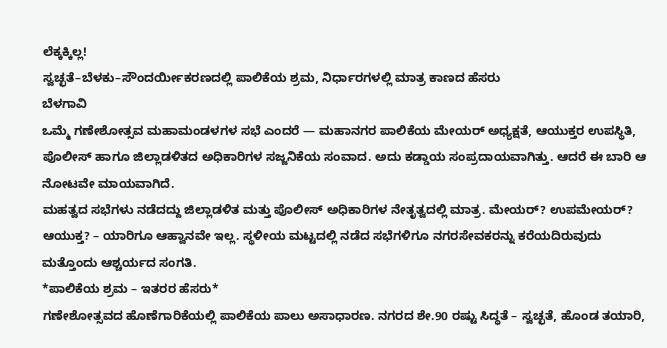ಲೆಕ್ಕಕ್ಕಿಲ್ಲ!
ಸ್ವಚ್ಛತೆ–ಬೆಳಕು–ಸೌಂದರ್ಯೀಕರಣದಲ್ಲಿ ಪಾಲಿಕೆಯ ಶ್ರಮ, ನಿರ್ಧಾರಗಳಲ್ಲಿ ಮಾತ್ರ ಕಾಣದ ಹೆಸರು
ಬೆಳಗಾವಿ
ಒಮ್ಮೆ ಗಣೇಶೋತ್ಸವ ಮಹಾಮಂಡಳಗಳ ಸಭೆ ಎಂದರೆ — ಮಹಾನಗರ ಪಾಲಿಕೆಯ ಮೇಯರ್ ಅಧ್ಯಕ್ಷತೆ, ಆಯುಕ್ತರ ಉಪಸ್ಥಿತಿ, ಪೊಲೀಸ್ ಹಾಗೂ ಜಿಲ್ಲಾಡಳಿತದ ಅಧಿಕಾರಿಗಳ ಸಜ್ಜನಿಕೆಯ ಸಂವಾದ. ಅದು ಕಡ್ಡಾಯ ಸಂಪ್ರದಾಯವಾಗಿತ್ತು. ಆದರೆ ಈ ಬಾರಿ ಆ ನೋಟವೇ ಮಾಯವಾಗಿದೆ.
ಮಹತ್ವದ ಸಭೆಗಳು ನಡೆದದ್ದು ಜಿಲ್ಲಾಡಳಿತ ಮತ್ತು ಪೊಲೀಸ್ ಅಧಿಕಾರಿಗಳ ನೇತೃತ್ವದಲ್ಲಿ ಮಾತ್ರ. ಮೇಯರ್? ಉಪಮೇಯರ್? ಆಯುಕ್ತ? – ಯಾರಿಗೂ ಆಹ್ವಾನವೇ ಇಲ್ಲ. ಸ್ಥಳೀಯ ಮಟ್ಟದಲ್ಲಿ ನಡೆದ ಸಭೆಗಳಿಗೂ ನಗರಸೇವಕರನ್ನು ಕರೆಯದಿರುವುದು ಮತ್ತೊಂದು ಆಶ್ಚರ್ಯದ ಸಂಗತಿ.
*ಪಾಲಿಕೆಯ ಶ್ರಮ – ಇತರರ ಹೆಸರು*
ಗಣೇಶೋತ್ಸವದ ಹೊಣೆಗಾರಿಕೆಯಲ್ಲಿ ಪಾಲಿಕೆಯ ಪಾಲು ಅಸಾಧಾರಣ. ನಗರದ ಶೇ.90 ರಷ್ಟು ಸಿದ್ಧತೆ – ಸ್ವಚ್ಛತೆ, ಹೊಂಡ ತಯಾರಿ,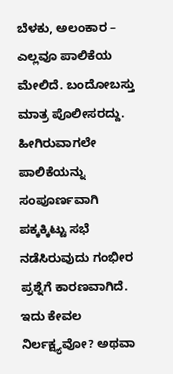ಬೆಳಕು, ಅಲಂಕಾರ – ಎಲ್ಲವೂ ಪಾಲಿಕೆಯ ಮೇಲಿದೆ. ಬಂದೋಬಸ್ತು ಮಾತ್ರ ಪೊಲೀಸರದ್ದು. ಹೀಗಿರುವಾಗಲೇ ಪಾಲಿಕೆಯನ್ನು ಸಂಪೂರ್ಣವಾಗಿ ಪಕ್ಕಕ್ಕಿಟ್ಟು ಸಭೆ ನಡೆಸಿರುವುದು ಗಂಭೀರ ಪ್ರಶ್ನೆಗೆ ಕಾರಣವಾಗಿದೆ.
ಇದು ಕೇವಲ ನಿರ್ಲಕ್ಷ್ಯವೋ? ಅಥವಾ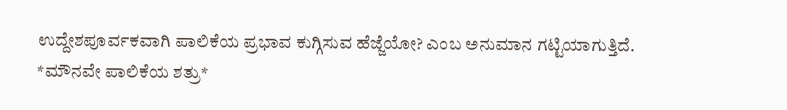ಉದ್ದೇಶಪೂರ್ವಕವಾಗಿ ಪಾಲಿಕೆಯ ಪ್ರಭಾವ ಕುಗ್ಗಿಸುವ ಹೆಜ್ಜೆಯೋ? ಎಂಬ ಅನುಮಾನ ಗಟ್ಟಿಯಾಗುತ್ತಿದೆ.
*ಮೌನವೇ ಪಾಲಿಕೆಯ ಶತ್ರು*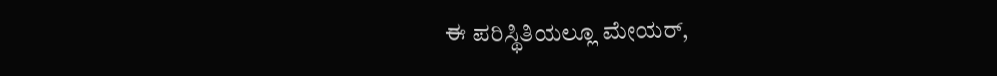ಈ ಪರಿಸ್ಥಿತಿಯಲ್ಲೂ ಮೇಯರ್,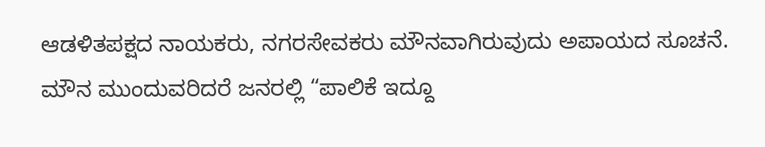ಆಡಳಿತಪಕ್ಷದ ನಾಯಕರು, ನಗರಸೇವಕರು ಮೌನವಾಗಿರುವುದು ಅಪಾಯದ ಸೂಚನೆ. ಮೌನ ಮುಂದುವರಿದರೆ ಜನರಲ್ಲಿ “ಪಾಲಿಕೆ ಇದ್ದೂ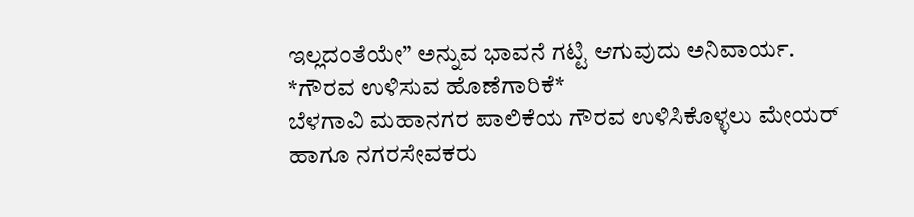ಇಲ್ಲದಂತೆಯೇ” ಅನ್ನುವ ಭಾವನೆ ಗಟ್ಟಿ ಆಗುವುದು ಅನಿವಾರ್ಯ.
*ಗೌರವ ಉಳಿಸುವ ಹೊಣೆಗಾರಿಕೆ*
ಬೆಳಗಾವಿ ಮಹಾನಗರ ಪಾಲಿಕೆಯ ಗೌರವ ಉಳಿಸಿಕೊಳ್ಳಲು ಮೇಯರ್ ಹಾಗೂ ನಗರಸೇವಕರು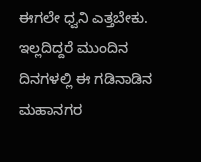ಈಗಲೇ ಧ್ವನಿ ಎತ್ತಬೇಕು. ಇಲ್ಲದಿದ್ದರೆ ಮುಂದಿನ ದಿನಗಳಲ್ಲಿ ಈ ಗಡಿನಾಡಿನ ಮಹಾನಗರ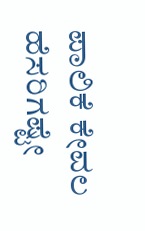ಪಾಲಿಕೆ ಕೇವಲ ಹೆಸರಿಗಷ್ಟೇ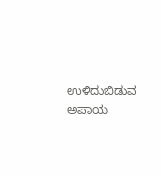ಉಳಿದುಬಿಡುವ ಅಪಾಯ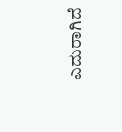ಎದುರಾಗಿದೆ